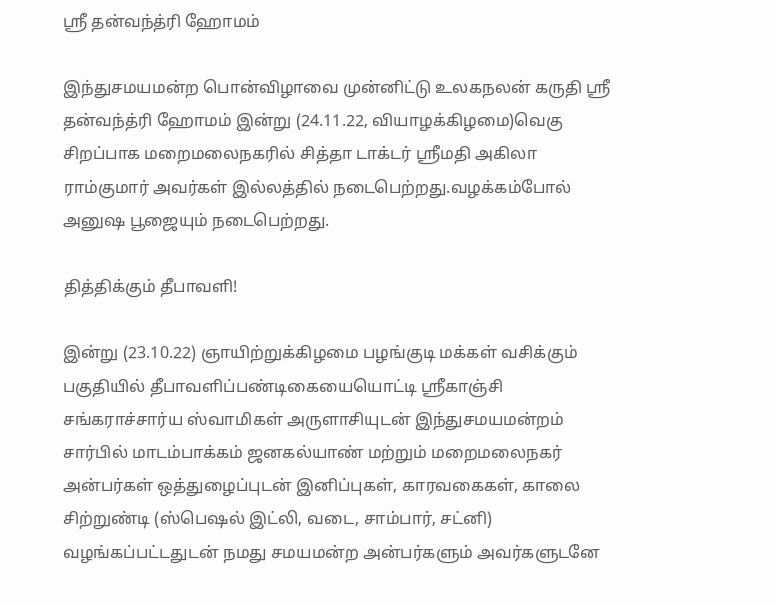ஸ்ரீ தன்வந்த்ரி ஹோமம்

இந்துசமயமன்ற பொன்விழாவை முன்னிட்டு உலகநலன் கருதி ஸ்ரீ தன்வந்த்ரி ஹோமம் இன்று (24.11.22, வியாழக்கிழமை)வெகு சிறப்பாக மறைமலைநகரில் சித்தா டாக்டர் ஸ்ரீமதி அகிலா ராம்குமார் அவர்கள் இல்லத்தில் நடைபெற்றது.வழக்கம்போல் அனுஷ பூஜையும் நடைபெற்றது.

தித்திக்கும் தீபாவளி!

இன்று (23.10.22) ஞாயிற்றுக்கிழமை பழங்குடி மக்கள் வசிக்கும் பகுதியில் தீபாவளிப்பண்டிகையையொட்டி ஸ்ரீகாஞ்சி சங்கராச்சார்ய ஸ்வாமிகள் அருளாசியுடன் இந்துசமயமன்றம் சார்பில் மாடம்பாக்கம் ஜனகல்யாண் மற்றும் மறைமலைநகர் அன்பர்கள் ஒத்துழைப்புடன் இனிப்புகள், காரவகைகள், காலை சிற்றுண்டி (ஸ்பெஷல் இட்லி, வடை, சாம்பார், சட்னி) வழங்கப்பட்டதுடன் நமது சமயமன்ற அன்பர்களும் அவர்களுடனே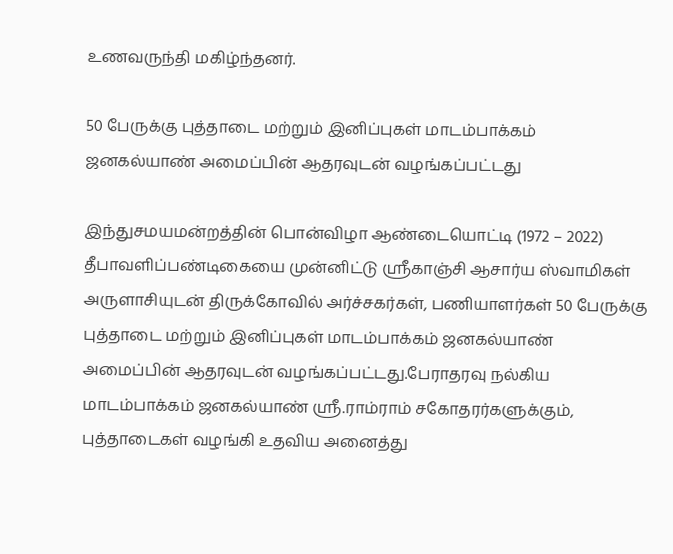உணவருந்தி மகிழ்ந்தனர்.

50 பேருக்கு புத்தாடை மற்றும் இனிப்புகள் மாடம்பாக்கம் ஜனகல்யாண் அமைப்பின் ஆதரவுடன் வழங்கப்பட்டது

இந்துசமயமன்றத்தின் பொன்விழா ஆண்டையொட்டி (1972 – 2022) தீபாவளிப்பண்டிகையை முன்னிட்டு ஸ்ரீகாஞ்சி ஆசார்ய ஸ்வாமிகள் அருளாசியுடன் திருக்கோவில் அர்ச்சகர்கள், பணியாளர்கள் 50 பேருக்கு புத்தாடை மற்றும் இனிப்புகள் மாடம்பாக்கம் ஜனகல்யாண் அமைப்பின் ஆதரவுடன் வழங்கப்பட்டது.பேராதரவு நல்கிய மாடம்பாக்கம் ஜனகல்யாண் ஸ்ரீ.ராம்ராம் சகோதரர்களுக்கும், புத்தாடைகள் வழங்கி உதவிய அனைத்து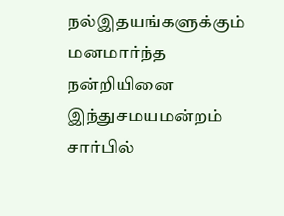நல்இதயங்களுக்கும் மனமார்ந்த நன்றியினை இந்துசமயமன்றம் சார்பில்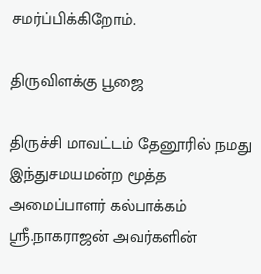சமர்ப்பிக்கிறோம்.

திருவிளக்கு பூஜை

திருச்சி மாவட்டம் தேனூரில் நமது இந்துசமயமன்ற மூத்த அமைப்பாளர் கல்பாக்கம் ஸ்ரீ.நாகராஜன் அவர்களின்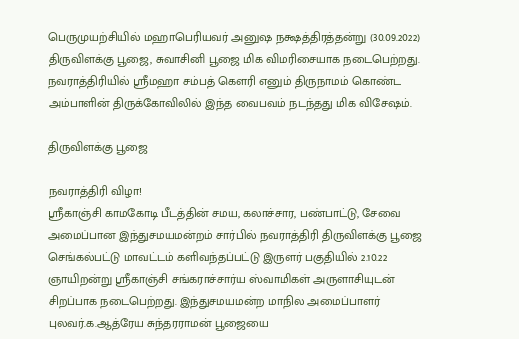பெருமுயற்சியில் மஹாபெரியவர் அனுஷ நக்ஷத்திரத்தன்று (30.09.2022) திருவிளக்கு பூஜை, சுவாசினி பூஜை மிக விமரிசையாக நடைபெற்றது. நவராத்திரியில் ஸ்ரீமஹா சம்பத் கௌரி எனும் திருநாமம் கொண்ட அம்பாளின் திருக்கோவிலில் இந்த வைபவம் நடந்தது மிக விசேஷம்.

திருவிளக்கு பூஜை

நவராத்திரி விழா!
ஸ்ரீகாஞ்சி காமகோடி பீடத்தின் சமய, கலாச்சார, பண்பாட்டு, சேவை அமைப்பான இந்துசமயமன்றம் சார்பில் நவராத்திரி திருவிளக்கு பூஜை செங்கல்பட்டு மாவட்டம் களிவந்தப்பட்டு இருளர் பகுதியில் 2.10.22 ஞாயிறன்று ஸ்ரீகாஞ்சி சங்கராச்சார்ய ஸ்வாமிகள் அருளாசியுடன் சிறப்பாக நடைபெற்றது. இந்துசமயமன்ற மாநில அமைப்பாளர் புலவர்.க.ஆத்ரேய சுந்தரராமன் பூஜையை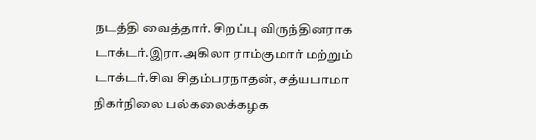நடத்தி வைத்தார். சிறப்பு விருந்தினராக டாக்டர்.இரா.அகிலா ராம்குமார் மற்றும் டாக்டர்.சிவ சிதம்பரநாதன், சத்யபாமா நிகர்நிலை பல்கலைக்கழக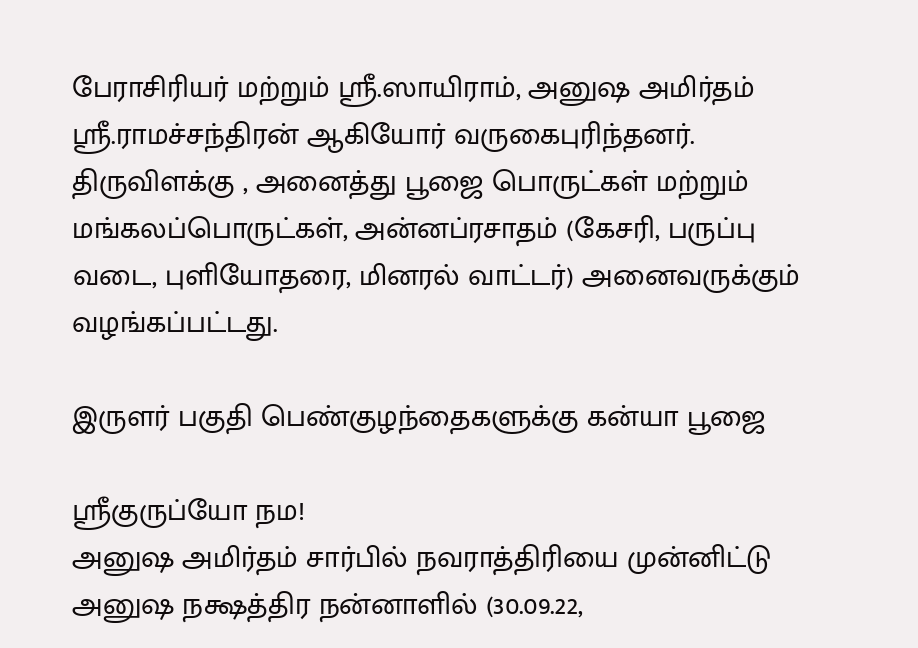பேராசிரியர் மற்றும் ஸ்ரீ.ஸாயிராம், அனுஷ அமிர்தம் ஸ்ரீ.ராமச்சந்திரன் ஆகியோர் வருகைபுரிந்தனர். திருவிளக்கு , அனைத்து பூஜை பொருட்கள் மற்றும் மங்கலப்பொருட்கள், அன்னப்ரசாதம் (கேசரி, பருப்பு வடை, புளியோதரை, மினரல் வாட்டர்) அனைவருக்கும் வழங்கப்பட்டது.

இருளர் பகுதி பெண்குழந்தைகளுக்கு கன்யா பூஜை

ஸ்ரீகுருப்யோ நம!
அனுஷ அமிர்தம் சார்பில் நவராத்திரியை முன்னிட்டு அனுஷ நக்ஷத்திர நன்னாளில் (30.09.22,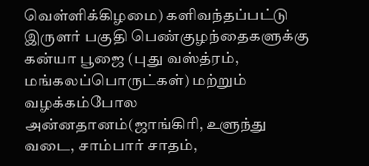வெள்ளிக்கிழமை) களிவந்தப்பட்டு இருளர் பகுதி பெண்குழந்தைகளுக்கு கன்யா பூஜை (புது வஸ்த்ரம், மங்கலப்பொருட்கள்) மற்றும் வழக்கம்போல அன்னதானம்(ஜாங்கிரி, உளுந்து வடை, சாம்பார் சாதம்,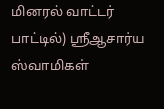மினரல் வாட்டர் பாட்டில்) ஸ்ரீஆசார்ய ஸ்வாமிகள்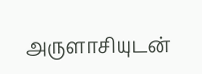அருளாசியுடன்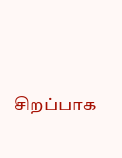சிறப்பாக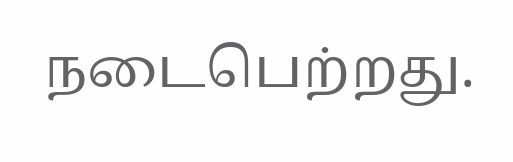நடைபெற்றது.